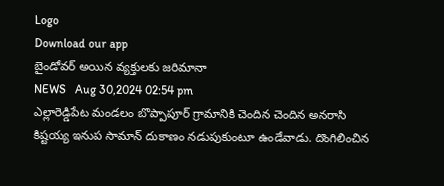Logo
Download our app
బైండోవర్ అయిన వ్యక్తులకు జరిమానా
NEWS   Aug 30,2024 02:54 pm
ఎల్లారెడ్డిపేట మండలం బొప్పాపూర్ గ్రామానికి చెందిన చెందిన అనరాసి కిష్టయ్య ఇనుప సామాన్ దుకాణం నడుపుకుంటూ ఉండేవాడు. దొంగిలించిన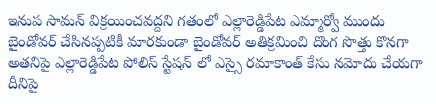ఇనుప సామన్ విక్రయించవద్దని గతంలో ఎల్లారెడ్డిపేట ఎమ్మార్వో ముందు బైండోవర్ చేసినప్పటికీ మారకుండా బైండోవర్ అతిక్రమించి దొంగ సొత్తు కొనగా అతనిపై ఎల్లారెడ్డిపేట పోలిస్ స్టేషన్ లో ఎస్సై రమాకాంత్ కేసు నమోదు చేయగా దీనిపై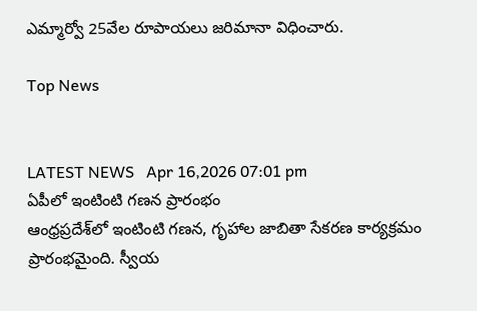ఎమ్మార్వో 25వేల రూపాయలు జరిమానా విధించారు.

Top News


LATEST NEWS   Apr 16,2026 07:01 pm
ఏపీలో ఇంటింటి గణన ప్రారంభం
ఆంధ్రప్రదేశ్‌లో ఇంటింటి గణన, గృహాల జాబితా సేకరణ కార్యక్రమం ప్రారంభమైంది. స్వీయ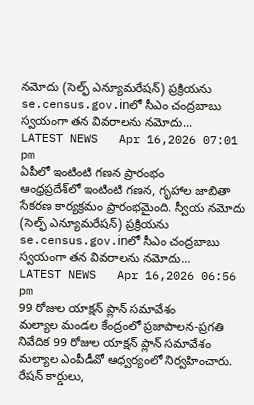నమోదు (సెల్ఫ్ ఎన్యూమరేషన్) ప్రక్రియను se.census.gov.inలో సీఎం చంద్రబాబు స్వయంగా తన వివరాలను నమోదు...
LATEST NEWS   Apr 16,2026 07:01 pm
ఏపీలో ఇంటింటి గణన ప్రారంభం
ఆంధ్రప్రదేశ్‌లో ఇంటింటి గణన, గృహాల జాబితా సేకరణ కార్యక్రమం ప్రారంభమైంది. స్వీయ నమోదు (సెల్ఫ్ ఎన్యూమరేషన్) ప్రక్రియను se.census.gov.inలో సీఎం చంద్రబాబు స్వయంగా తన వివరాలను నమోదు...
LATEST NEWS   Apr 16,2026 06:56 pm
99 రోజుల యాక్షన్ ప్లాన్ సమావేశం
మల్యాల మండల కేంద్రంలో ప్రజాపాలన-ప్రగతి నివేదిక 99 రోజుల యాక్షన్ ప్లాన్ సమావేశం మల్యాల ఎంపీడీవో ఆధ్వర్యంలో నిర్వహించారు. రేషన్ కార్డులు,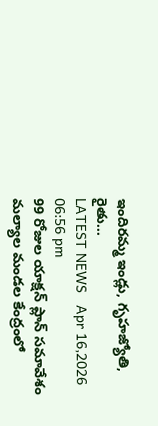ఇందిరమ్మ ఇండ్లు, గృహజ్యోతి, రైతు...
LATEST NEWS   Apr 16,2026 06:56 pm
99 రోజుల యాక్షన్ ప్లాన్ సమావేశం
మల్యాల మండల కేంద్రంలో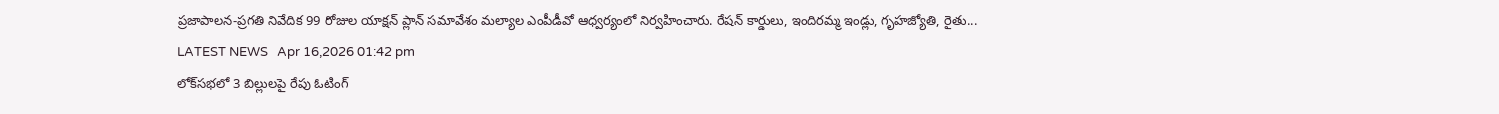ప్రజాపాలన-ప్రగతి నివేదిక 99 రోజుల యాక్షన్ ప్లాన్ సమావేశం మల్యాల ఎంపీడీవో ఆధ్వర్యంలో నిర్వహించారు. రేషన్ కార్డులు, ఇందిరమ్మ ఇండ్లు, గృహజ్యోతి, రైతు...
LATEST NEWS   Apr 16,2026 01:42 pm
లోక్‌సభలో 3 బిల్లులపై రేపు ఓటింగ్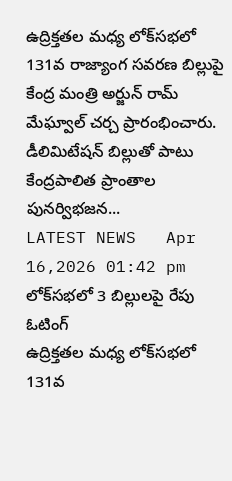ఉద్రిక్తతల మధ్య లోక్‌సభలో 131వ రాజ్యాంగ సవరణ బిల్లుపై కేంద్ర మంత్రి అర్జున్ రామ్ మేఘ్వాల్ చర్చ ప్రారంభించారు. డీలిమిటేషన్ బిల్లుతో పాటు కేంద్రపాలిత ప్రాంతాల పునర్విభజన...
LATEST NEWS   Apr 16,2026 01:42 pm
లోక్‌సభలో 3 బిల్లులపై రేపు ఓటింగ్
ఉద్రిక్తతల మధ్య లోక్‌సభలో 131వ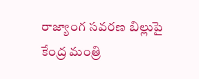రాజ్యాంగ సవరణ బిల్లుపై కేంద్ర మంత్రి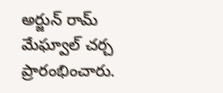అర్జున్ రామ్ మేఘ్వాల్ చర్చ ప్రారంభించారు.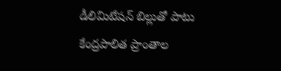డీలిమిటేషన్ బిల్లుతో పాటు కేంద్రపాలిత ప్రాంతాల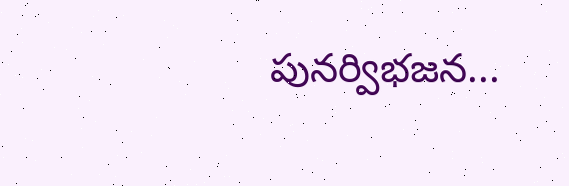పునర్విభజన...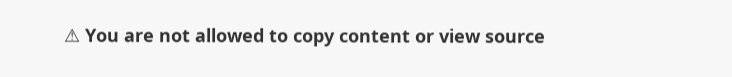⚠ You are not allowed to copy content or view source